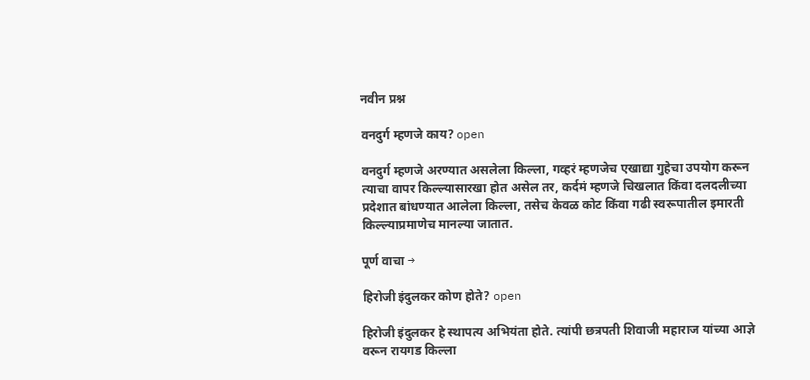नवीन प्रश्न

वनदुर्ग म्हणजे काय? open

वनदुर्ग म्हणजे अरण्यात असलेला किल्ला, गव्हरं म्हणजेच एखाद्या गुहेचा उपयोग करून त्याचा वापर किल्ल्यासारखा होत असेल तर, कर्दमं म्हणजे चिखलात किंवा दलदलीच्या प्रदेशात बांधण्यात आलेला किल्ला, तसेच केवळ कोट किंवा गढी स्वरूपातील इमारती किल्ल्याप्रमाणेच मानल्या जातात.

पूर्ण वाचा →

हिरोजी इंदुलकर कोण होते? open

हिरोजी इंदुलकर हे स्थापत्य अभियंता होते. त्यांपी छत्रपती शिवाजी महाराज यांच्या आज्ञे वरून रायगड किल्ला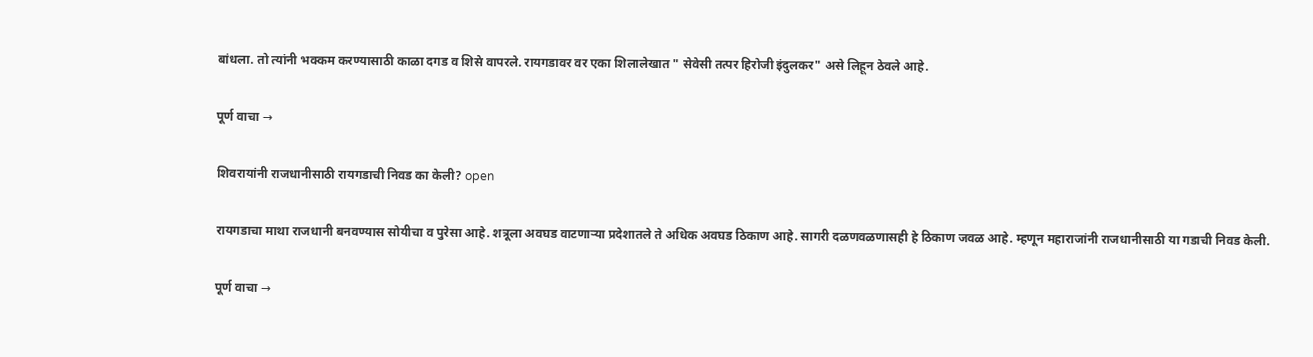बांधला. तो त्यांनी भक्कम करण्यासाठी काळा दगड व शिसे वापरले. रायगडावर वर एका शिलालेखात " सेवेसी तत्पर हिरोजी इंदुलकर" असे लिहून ठेवले आहे.

पूर्ण वाचा →

शिवरायांनी राजधानीसाठी रायगडाची निवड का केली? open

रायगडाचा माथा राजधानी बनवण्यास सोयीचा व पुरेसा आहे. शत्रूला अवघड वाटणाऱ्या प्रदेशातले ते अधिक अवघड ठिकाण आहे. सागरी दळणवळणासही हे ठिकाण जवळ आहे. म्हणून महाराजांनी राजधानीसाठी या गडाची निवड केली.

पूर्ण वाचा →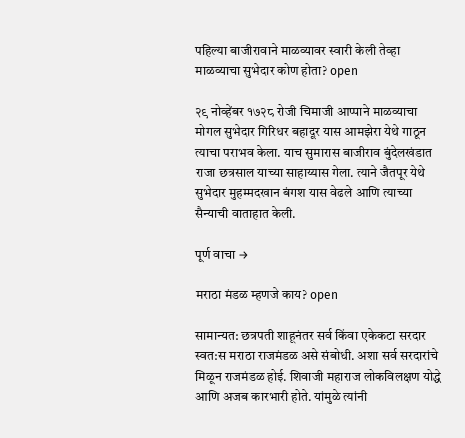पहिल्या बाजीरावाने माळव्यावर स्वारी केली तेव्हा माळव्याचा सुभेदार कोण होता? open

२९ नोव्हेंबर १७२८ रोजी चिमाजी आप्पाने माळव्याचा मोगल सुभेदार गिरिधर बहादूर यास आमझेरा येथे गाठून त्याचा पराभव केला. याच सुमारास बाजीराव बुंदेलखंडात राजा छत्रसाल याच्या साहाय्यास गेला. त्याने जैतपूर येथे सुभेदार मुहम्मदखान बंगश यास वेढले आणि त्याच्या सैन्याची वाताहात केली.

पूर्ण वाचा →

मराठा मंडळ म्हणजे काय? open

सामान्यत: छत्रपती शाहूनंतर सर्व किंवा एकेकटा सरदार स्वत:स मराठा राजमंडळ असे संबोधी. अशा सर्व सरदारांचे मिळून राजमंडळ होई. शिवाजी महाराज लोकविलक्षण योद्धे आणि अजब कारभारी होते. यांमुळे त्यांनी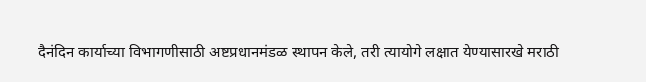दैनंदिन कार्याच्या विभागणीसाठी अष्टप्रधानमंडळ स्थापन केले, तरी त्यायोगे लक्षात येण्यासारखे मराठी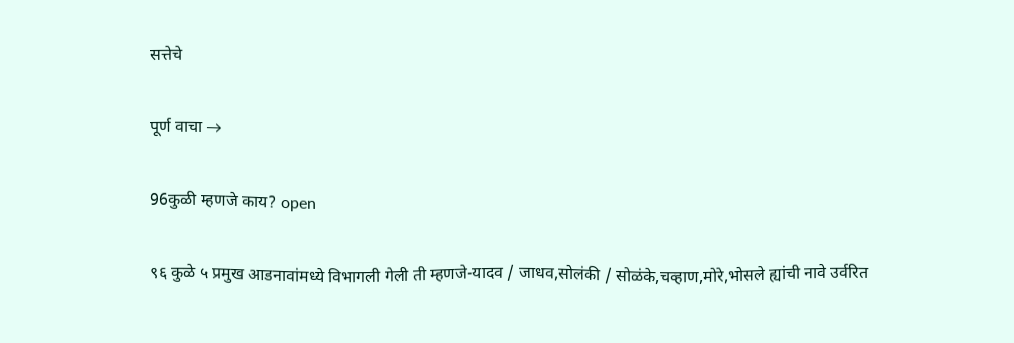सत्तेचे

पूर्ण वाचा →

96कुळी म्हणजे काय? open

९६ कुळे ५ प्रमुख आडनावांमध्ये विभागली गेली ती म्हणजे-यादव / जाधव,सोलंकी / सोळंके,चव्हाण,मोरे,भोसले ह्यांची नावे उर्वरित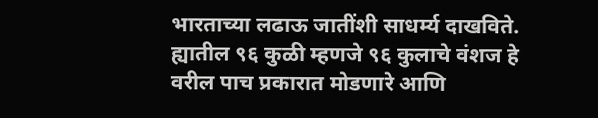भारताच्या लढाऊ जातींशी साधर्म्य दाखविते. ह्यातील ९६ कुळी म्हणजे ९६ कुलाचे वंशज हे वरील पाच प्रकारात मोडणारे आणि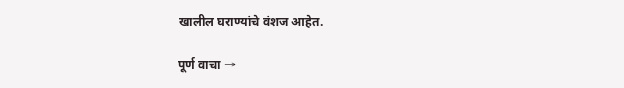खालील घराण्यांचे वंशज आहेत.

पूर्ण वाचा →